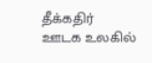தீக்கதிர்
ஊடக உலகில்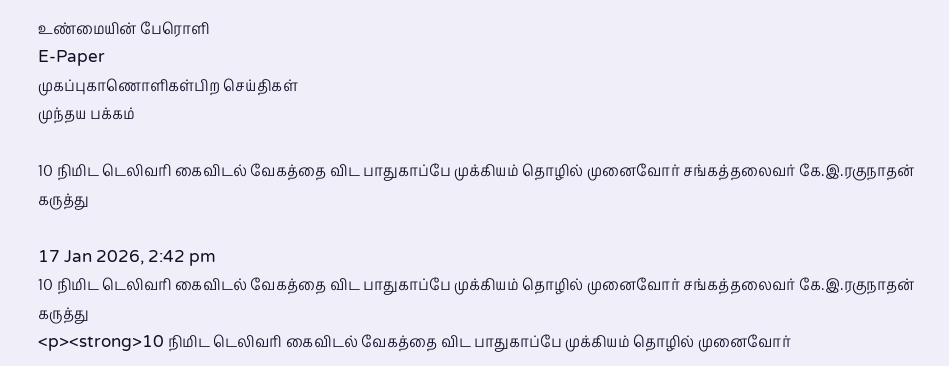உண்மையின் பேரொளி
E-Paper
முகப்புகாணொளிகள்பிற செய்திகள்
முந்தய பக்கம்

10 நிமிட டெலிவரி கைவிடல் வேகத்தை விட பாதுகாப்பே முக்கியம் தொழில் முனைவோர் சங்கத்தலைவர் கே.இ.ரகுநாதன் கருத்து

17 Jan 2026, 2:42 pm
10 நிமிட டெலிவரி கைவிடல் வேகத்தை விட பாதுகாப்பே முக்கியம் தொழில் முனைவோர் சங்கத்தலைவர் கே.இ.ரகுநாதன் கருத்து
<p><strong>10 நிமிட டெலிவரி கைவிடல் வேகத்தை விட பாதுகாப்பே முக்கியம் தொழில் முனைவோர்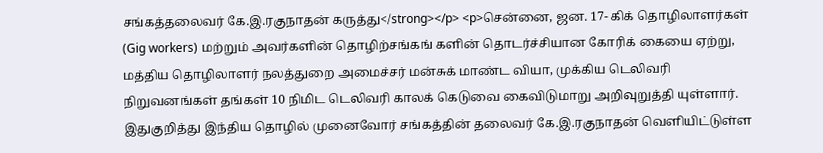சங்கத்தலைவர் கே.இ.ரகுநாதன் கருத்து</strong></p> <p>சென்னை, ஜன. 17- கிக் தொழிலாளர்கள் (Gig workers) மற்றும் அவர்களின் தொழிற்சங்கங் களின் தொடர்ச்சியான கோரிக் கையை ஏற்று, மத்திய தொழிலாளர் நலத்துறை அமைச்சர் மன்சுக் மாண்ட வியா, முக்கிய டெலிவரி நிறுவனங்கள் தங்கள் 10 நிமிட டெலிவரி காலக் கெடுவை கைவிடுமாறு அறிவுறுத்தி யுள்ளார். இதுகுறித்து இந்திய தொழில் முனைவோர் சங்கத்தின் தலைவர் கே.இ.ரகுநாதன் வெளியிட்டுள்ள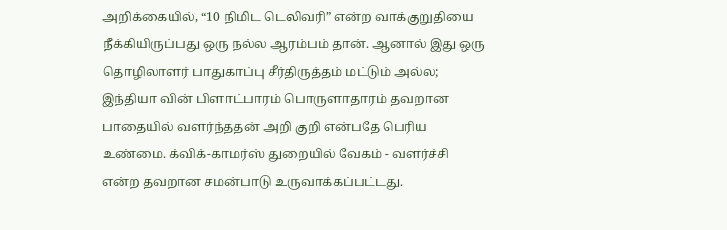அறிக்கையில், “10 நிமிட டெலிவரி” என்ற வாக்குறுதியை நீக்கியிருப்பது ஒரு நல்ல ஆரம்பம் தான். ஆனால் இது ஒரு தொழிலாளர் பாதுகாப்பு சீர்திருத்தம் மட்டும் அல்ல; இந்தியா வின் பிளாட்பாரம் பொருளாதாரம் தவறான பாதையில் வளர்ந்ததன் அறி குறி என்பதே பெரிய உண்மை. க்விக்-காமர்ஸ் துறையில் வேகம் - வளர்ச்சி என்ற தவறான சமன்பாடு உருவாக்கப்பட்டது.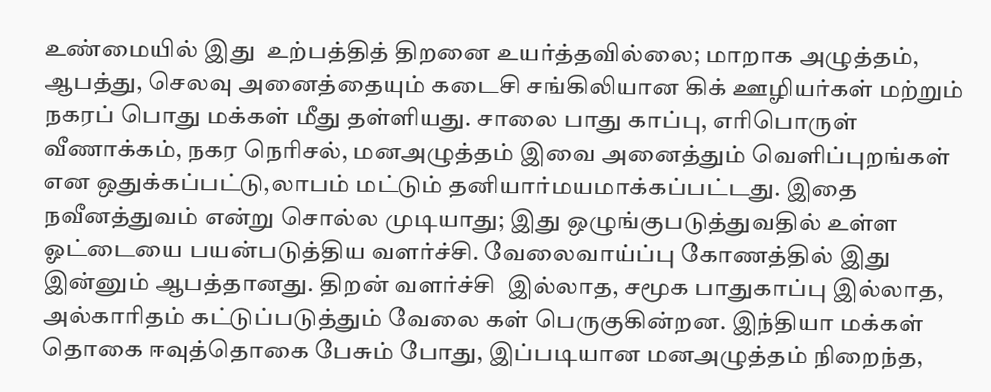உண்மையில் இது  உற்பத்தித் திறனை உயர்த்தவில்லை; மாறாக அழுத்தம், ஆபத்து, செலவு அனைத்தையும் கடைசி சங்கிலியான கிக் ஊழியர்கள் மற்றும் நகரப் பொது மக்கள் மீது தள்ளியது. சாலை பாது காப்பு, எரிபொருள் வீணாக்கம், நகர நெரிசல், மனஅழுத்தம் இவை அனைத்தும் வெளிப்புறங்கள் என ஒதுக்கப்பட்டு,லாபம் மட்டும் தனியார்மயமாக்கப்பட்டது. இதை நவீனத்துவம் என்று சொல்ல முடியாது; இது ஒழுங்குபடுத்துவதில் உள்ள ஓட்டையை பயன்படுத்திய வளர்ச்சி. வேலைவாய்ப்பு கோணத்தில் இது இன்னும் ஆபத்தானது. திறன் வளர்ச்சி  இல்லாத, சமூக பாதுகாப்பு இல்லாத, அல்காரிதம் கட்டுப்படுத்தும் வேலை கள் பெருகுகின்றன. இந்தியா மக்கள் தொகை ஈவுத்தொகை பேசும் போது, இப்படியான மனஅழுத்தம் நிறைந்த,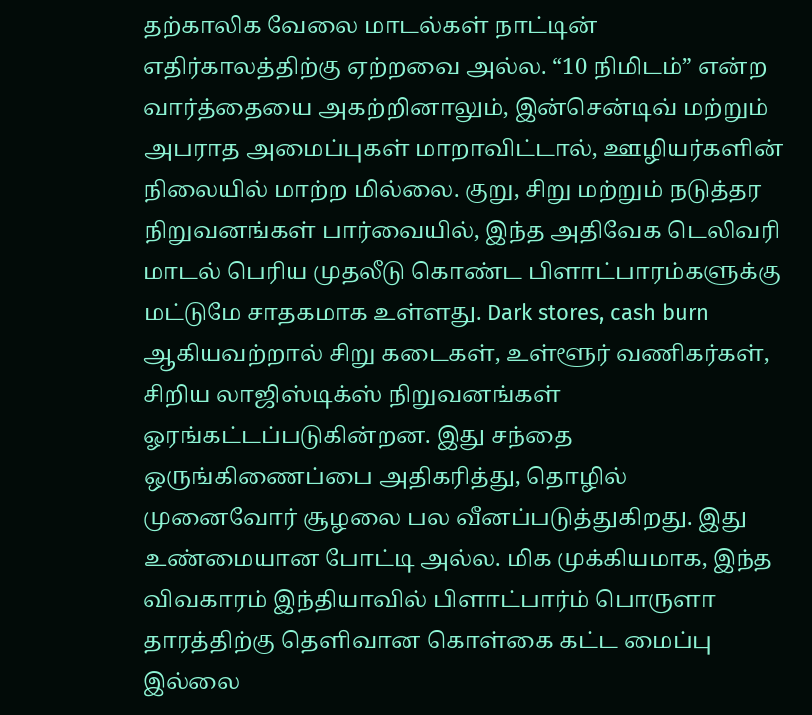தற்காலிக வேலை மாடல்கள் நாட்டின் எதிர்காலத்திற்கு ஏற்றவை அல்ல. “10 நிமிடம்” என்ற வார்த்தையை அகற்றினாலும், இன்சென்டிவ் மற்றும் அபராத அமைப்புகள் மாறாவிட்டால், ஊழியர்களின் நிலையில் மாற்ற மில்லை. குறு, சிறு மற்றும் நடுத்தர நிறுவனங்கள் பார்வையில், இந்த அதிவேக டெலிவரி மாடல் பெரிய முதலீடு கொண்ட பிளாட்பாரம்களுக்கு மட்டுமே சாதகமாக உள்ளது. Dark stores, cash burn ஆகியவற்றால் சிறு கடைகள், உள்ளூர் வணிகர்கள், சிறிய லாஜிஸ்டிக்ஸ் நிறுவனங்கள் ஓரங்கட்டப்படுகின்றன. இது சந்தை ஒருங்கிணைப்பை அதிகரித்து, தொழில் முனைவோர் சூழலை பல வீனப்படுத்துகிறது. இது உண்மையான போட்டி அல்ல. மிக முக்கியமாக, இந்த விவகாரம் இந்தியாவில் பிளாட்பார்ம் பொருளா தாரத்திற்கு தெளிவான கொள்கை கட்ட மைப்பு இல்லை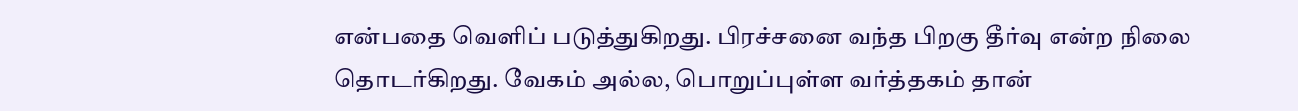என்பதை வெளிப் படுத்துகிறது. பிரச்சனை வந்த பிறகு தீர்வு என்ற நிலை தொடர்கிறது. வேகம் அல்ல, பொறுப்புள்ள வர்த்தகம் தான்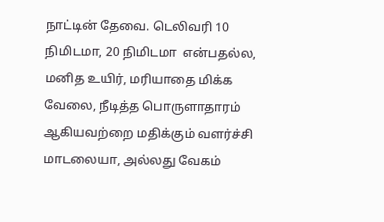நாட்டின் தேவை. டெலிவரி 10 நிமிடமா, 20 நிமிடமா  என்பதல்ல, மனித உயிர், மரியாதை மிக்க வேலை, நீடித்த பொருளாதாரம் ஆகியவற்றை மதிக்கும் வளர்ச்சி மாடலையா, அல்லது வேகம்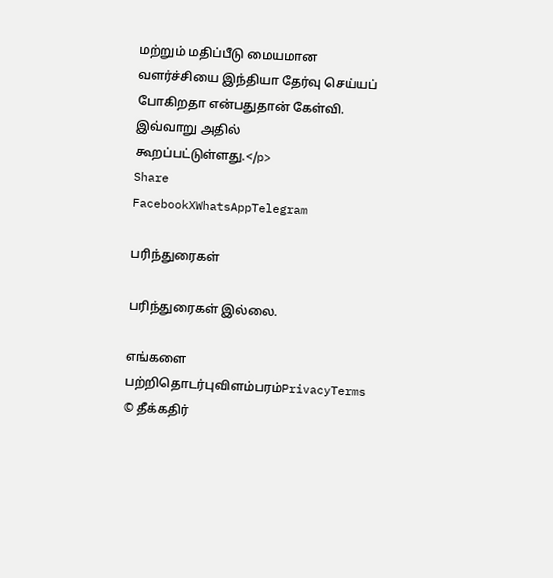மற்றும் மதிப்பீடு மையமான வளர்ச்சியை இந்தியா தேர்வு செய்யப் போகிறதா என்பதுதான் கேள்வி. இவ்வாறு அதில் கூறப்பட்டுள்ளது.</p>
Share
FacebookXWhatsAppTelegram

பரிந்துரைகள்

பரிந்துரைகள் இல்லை.

எங்களை பற்றிதொடர்புவிளம்பரம்PrivacyTerms
© தீக்கதிர்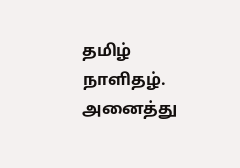தமிழ் நாளிதழ். அனைத்து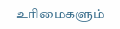உரிமைகளும்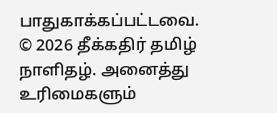பாதுகாக்கப்பட்டவை.
© 2026 தீக்கதிர் தமிழ் நாளிதழ். அனைத்து உரிமைகளும்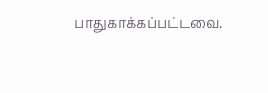பாதுகாக்கப்பட்டவை.